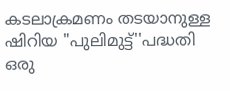കടലാക്രമണം തടയാനുള്ള ഷിറിയ "പുലിമുട്ട്''പദ്ധതി ഒരു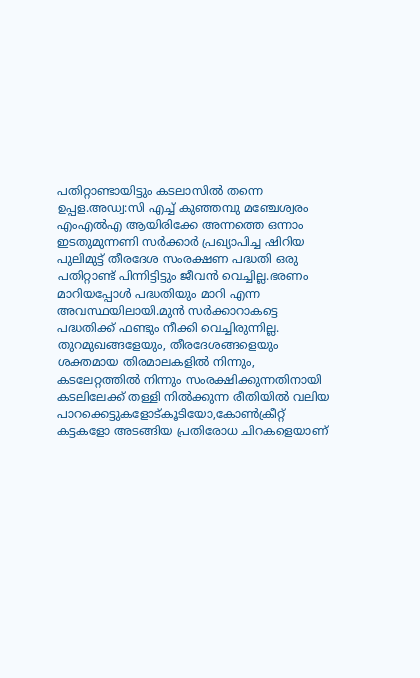പതിറ്റാണ്ടായിട്ടും കടലാസിൽ തന്നെ
ഉപ്പള.അഡ്വ:സി എച്ച് കുഞ്ഞമ്പു മഞ്ചേശ്വരം എംഎൽഎ ആയിരിക്കേ അന്നത്തെ ഒന്നാം ഇടതുമുന്നണി സർക്കാർ പ്രഖ്യാപിച്ച ഷിറിയ പുലിമുട്ട് തീരദേശ സംരക്ഷണ പദ്ധതി ഒരു പതിറ്റാണ്ട് പിന്നിട്ടിട്ടും ജീവൻ വെച്ചില്ല.ഭരണം മാറിയപ്പോൾ പദ്ധതിയും മാറി എന്ന അവസ്ഥയിലായി.മുൻ സർക്കാറാകട്ടെ പദ്ധതിക്ക് ഫണ്ടും നീക്കി വെച്ചിരുന്നില്ല.
തുറമുഖങ്ങളേയും, തീരദേശങ്ങളെയും ശക്തമായ തിരമാലകളിൽ നിന്നും, കടലേറ്റത്തിൽ നിന്നും സംരക്ഷിക്കുന്നതിനായി കടലിലേക്ക് തള്ളി നിൽക്കുന്ന രീതിയിൽ വലിയ പാറക്കെട്ടുകളോട്കൂടിയോ,കോൺക്രീറ്റ് കട്ടകളോ അടങ്ങിയ പ്രതിരോധ ചിറകളെയാണ്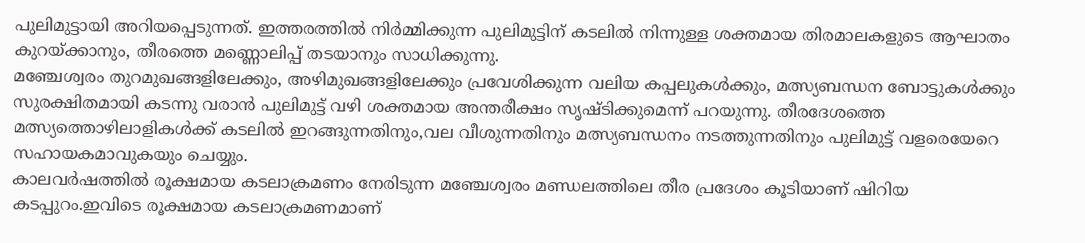പുലിമുട്ടായി അറിയപ്പെടുന്നത്. ഇത്തരത്തിൽ നിർമ്മിക്കുന്ന പുലിമുട്ടിന് കടലിൽ നിന്നുള്ള ശക്തമായ തിരമാലകളുടെ ആഘാതം കുറയ്ക്കാനും, തീരത്തെ മണ്ണൊലിപ്പ് തടയാനും സാധിക്കുന്നു.
മഞ്ചേശ്വരം തുറമുഖങ്ങളിലേക്കും, അഴിമുഖങ്ങളിലേക്കും പ്രവേശിക്കുന്ന വലിയ കപ്പലുകൾക്കും, മത്സ്യബന്ധന ബോട്ടുകൾക്കും സുരക്ഷിതമായി കടന്നു വരാൻ പുലിമുട്ട് വഴി ശക്തമായ അന്തരീക്ഷം സൃഷ്ടിക്കുമെന്ന് പറയുന്നു. തീരദേശത്തെ മത്സ്യത്തൊഴിലാളികൾക്ക് കടലിൽ ഇറങ്ങുന്നതിനും,വല വീശുന്നതിനും മത്സ്യബന്ധനം നടത്തുന്നതിനും പുലിമുട്ട് വളരെയേറെ സഹായകമാവുകയും ചെയ്യും.
കാലവർഷത്തിൽ രൂക്ഷമായ കടലാക്രമണം നേരിടുന്ന മഞ്ചേശ്വരം മണ്ഡലത്തിലെ തീര പ്രദേശം കൂടിയാണ് ഷിറിയ കടപ്പുറം.ഇവിടെ രൂക്ഷമായ കടലാക്രമണമാണ്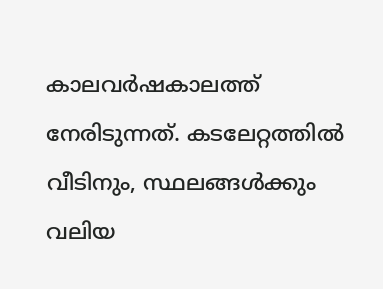കാലവർഷകാലത്ത് നേരിടുന്നത്. കടലേറ്റത്തിൽ വീടിനും, സ്ഥലങ്ങൾക്കും വലിയ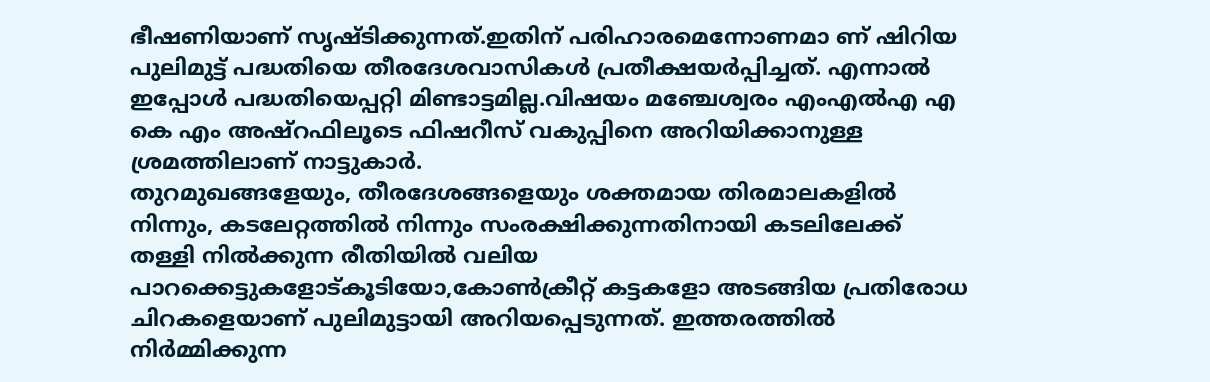ഭീഷണിയാണ് സൃഷ്ടിക്കുന്നത്.ഇതിന് പരിഹാരമെന്നോണമാ ണ് ഷിറിയ പുലിമുട്ട് പദ്ധതിയെ തീരദേശവാസികൾ പ്രതീക്ഷയർപ്പിച്ചത്. എന്നാൽ ഇപ്പോൾ പദ്ധതിയെപ്പറ്റി മിണ്ടാട്ടമില്ല.വിഷയം മഞ്ചേശ്വരം എംഎൽഎ എ കെ എം അഷ്റഫിലൂടെ ഫിഷറീസ് വകുപ്പിനെ അറിയിക്കാനുള്ള ശ്രമത്തിലാണ് നാട്ടുകാർ.
തുറമുഖങ്ങളേയും, തീരദേശങ്ങളെയും ശക്തമായ തിരമാലകളിൽ നിന്നും, കടലേറ്റത്തിൽ നിന്നും സംരക്ഷിക്കുന്നതിനായി കടലിലേക്ക് തള്ളി നിൽക്കുന്ന രീതിയിൽ വലിയ പാറക്കെട്ടുകളോട്കൂടിയോ,കോൺക്രീറ്റ് കട്ടകളോ അടങ്ങിയ പ്രതിരോധ ചിറകളെയാണ് പുലിമുട്ടായി അറിയപ്പെടുന്നത്. ഇത്തരത്തിൽ നിർമ്മിക്കുന്ന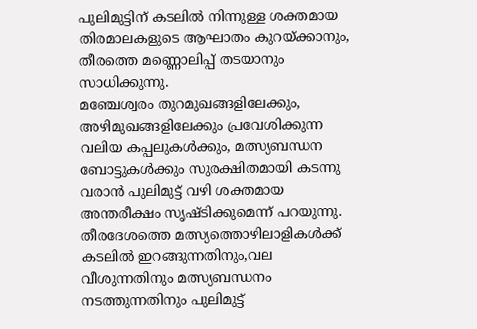പുലിമുട്ടിന് കടലിൽ നിന്നുള്ള ശക്തമായ തിരമാലകളുടെ ആഘാതം കുറയ്ക്കാനും, തീരത്തെ മണ്ണൊലിപ്പ് തടയാനും സാധിക്കുന്നു.
മഞ്ചേശ്വരം തുറമുഖങ്ങളിലേക്കും, അഴിമുഖങ്ങളിലേക്കും പ്രവേശിക്കുന്ന വലിയ കപ്പലുകൾക്കും, മത്സ്യബന്ധന ബോട്ടുകൾക്കും സുരക്ഷിതമായി കടന്നു വരാൻ പുലിമുട്ട് വഴി ശക്തമായ അന്തരീക്ഷം സൃഷ്ടിക്കുമെന്ന് പറയുന്നു. തീരദേശത്തെ മത്സ്യത്തൊഴിലാളികൾക്ക് കടലിൽ ഇറങ്ങുന്നതിനും,വല വീശുന്നതിനും മത്സ്യബന്ധനം നടത്തുന്നതിനും പുലിമുട്ട്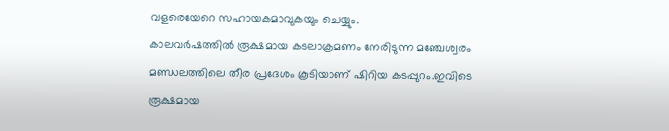വളരെയേറെ സഹായകമാവുകയും ചെയ്യും.
കാലവർഷത്തിൽ രൂക്ഷമായ കടലാക്രമണം നേരിടുന്ന മഞ്ചേശ്വരം മണ്ഡലത്തിലെ തീര പ്രദേശം കൂടിയാണ് ഷിറിയ കടപ്പുറം.ഇവിടെ രൂക്ഷമായ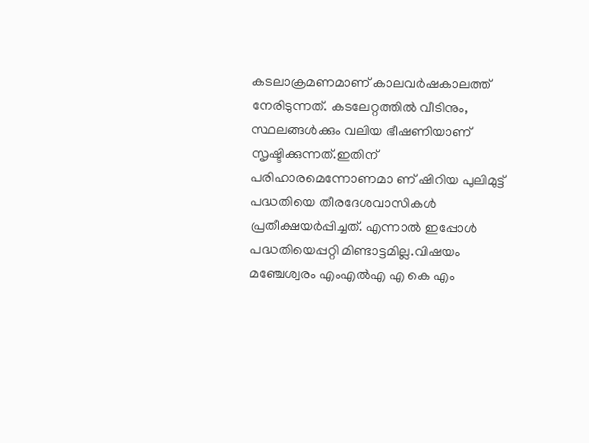കടലാക്രമണമാണ് കാലവർഷകാലത്ത് നേരിടുന്നത്. കടലേറ്റത്തിൽ വീടിനും, സ്ഥലങ്ങൾക്കും വലിയ ഭീഷണിയാണ് സൃഷ്ടിക്കുന്നത്.ഇതിന് പരിഹാരമെന്നോണമാ ണ് ഷിറിയ പുലിമുട്ട് പദ്ധതിയെ തീരദേശവാസികൾ പ്രതീക്ഷയർപ്പിച്ചത്. എന്നാൽ ഇപ്പോൾ പദ്ധതിയെപ്പറ്റി മിണ്ടാട്ടമില്ല.വിഷയം മഞ്ചേശ്വരം എംഎൽഎ എ കെ എം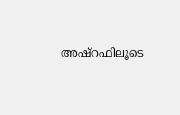അഷ്റഫിലൂടെ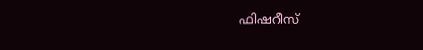ഫിഷറീസ്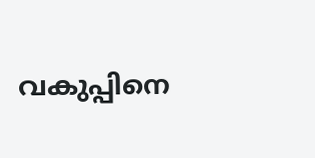വകുപ്പിനെ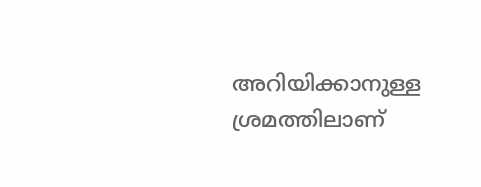അറിയിക്കാനുള്ള ശ്രമത്തിലാണ്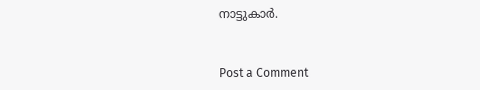നാട്ടുകാർ.


Post a Comment